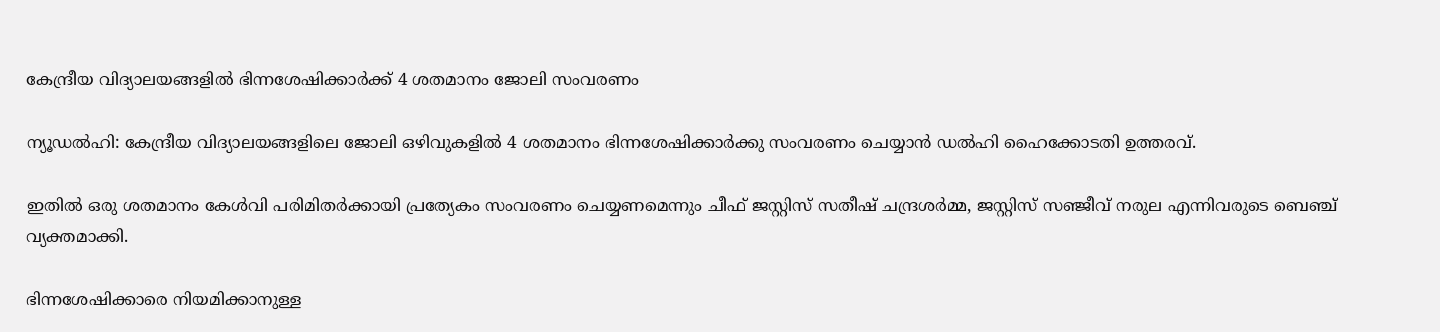കേന്ദ്രീയ വിദ്യാലയങ്ങളിൽ ഭിന്നശേഷിക്കാർക്ക് 4 ശതമാനം ജോലി സംവരണം

ന്യൂഡൽഹി: കേന്ദ്രീയ വിദ്യാലയങ്ങളിലെ ജോലി ഒഴിവുകളിൽ 4 ശതമാനം ഭിന്നശേഷിക്കാർക്കു സംവരണം ചെയ്യാൻ ഡൽഹി ഹൈക്കോടതി ഉത്തരവ്.

ഇതിൽ ഒരു ശതമാനം കേൾവി പരിമിതർക്കായി പ്രത്യേകം സംവരണം ചെയ്യണമെന്നും ചീഫ് ജസ്റ്റിസ് സതീഷ് ചന്ദ്രശർമ്മ, ജസ്റ്റിസ് സഞ്ജീവ് നരുല എന്നിവരുടെ ബെഞ്ച് വ്യക്തമാക്കി.

ഭിന്നശേഷിക്കാരെ നിയമിക്കാനുള്ള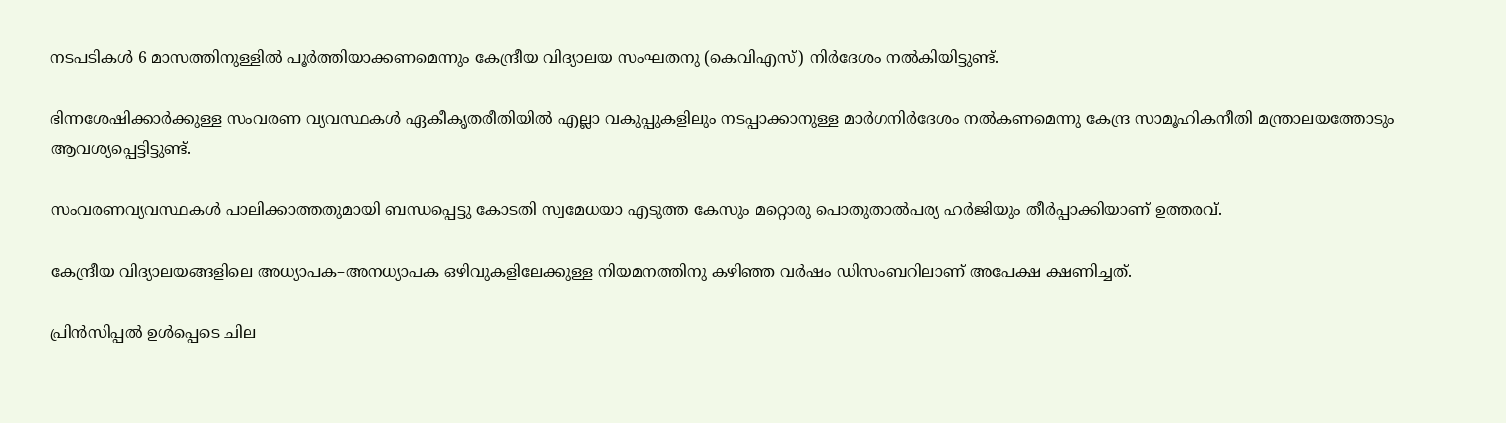നടപടികൾ 6 മാസത്തിനുള്ളിൽ പൂർത്തിയാക്കണമെന്നും കേന്ദ്രീയ വിദ്യാലയ സംഘതനു (കെവിഎസ്) നിർദേശം നൽകിയിട്ടുണ്ട്.

ഭിന്നശേഷിക്കാർക്കുള്ള സംവരണ വ്യവസ്ഥകൾ ഏകീകൃതരീതിയിൽ എല്ലാ വകുപ്പുകളിലും നടപ്പാക്കാനുള്ള മാർഗനിർദേശം നൽകണമെന്നു കേന്ദ്ര സാമൂഹികനീതി മന്ത്രാലയത്തോടും ആവശ്യപ്പെട്ടിട്ടുണ്ട്.

സംവരണവ്യവസ്ഥകൾ പാലിക്കാത്തതുമായി ബന്ധപ്പെട്ടു കോടതി സ്വമേധയാ എടുത്ത കേസും മറ്റൊരു പൊതുതാൽപര്യ ഹർജിയും തീർപ്പാക്കിയാണ് ഉത്തരവ്.

കേന്ദ്രീയ വിദ്യാലയങ്ങളിലെ അധ്യാപക–അനധ്യാപക ഒഴിവുകളിലേക്കുള്ള നിയമനത്തിനു കഴിഞ്ഞ വർഷം ഡിസംബറിലാണ് അപേക്ഷ ക്ഷണിച്ചത്.

പ്രിൻസിപ്പൽ ഉൾപ്പെടെ ചില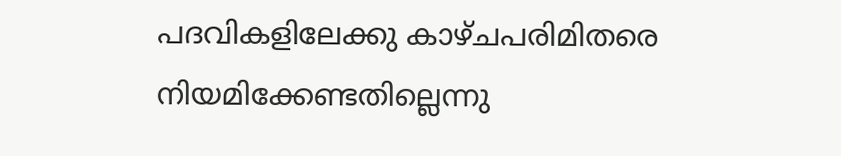പദവികളിലേക്കു കാഴ്ചപരിമിതരെ നിയമിക്കേണ്ടതില്ലെന്നു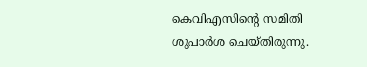കെ‌വിഎസിന്റെ സമിതി ശുപാർശ ചെയ്തിരുന്നു.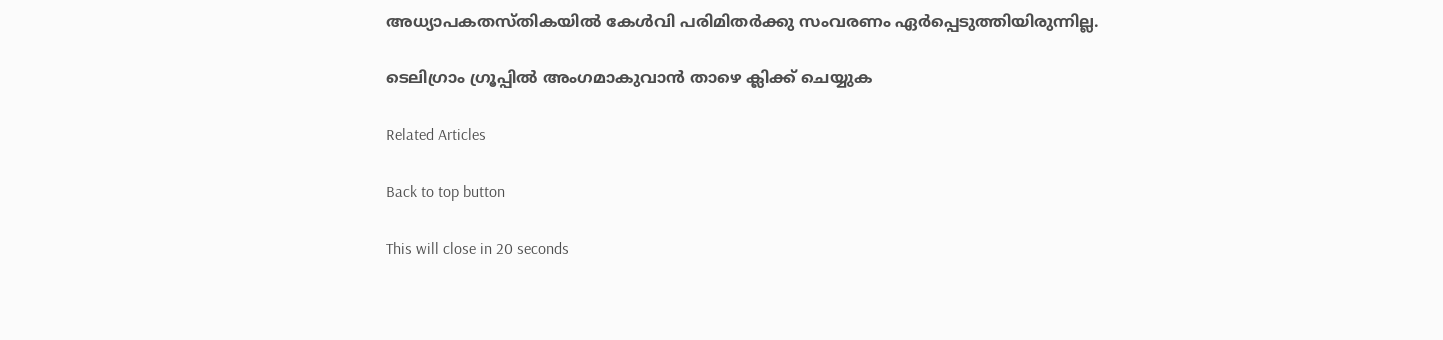അധ്യാപകതസ്തികയിൽ കേൾവി പരിമിതർക്കു സംവരണം ഏർപ്പെടുത്തിയിരുന്നില്ല.

ടെലിഗ്രാം ഗ്രൂപ്പിൽ അംഗമാകുവാൻ താഴെ ക്ലിക്ക് ചെയ്യുക

Related Articles

Back to top button

This will close in 20 seconds